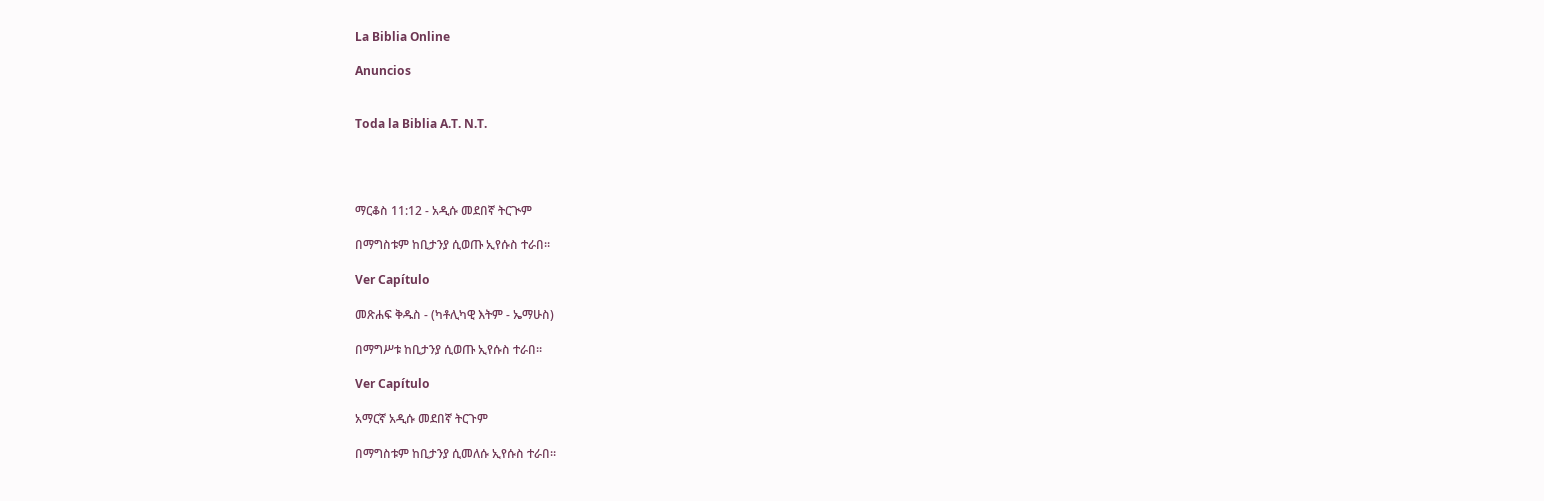La Biblia Online

Anuncios


Toda la Biblia A.T. N.T.




ማርቆስ 11:12 - አዲሱ መደበኛ ትርጒም

በማግስቱም ከቢታንያ ሲወጡ ኢየሱስ ተራበ።

Ver Capítulo

መጽሐፍ ቅዱስ - (ካቶሊካዊ እትም - ኤማሁስ)

በማግሥቱ ከቢታንያ ሲወጡ ኢየሱስ ተራበ።

Ver Capítulo

አማርኛ አዲሱ መደበኛ ትርጉም

በማግስቱም ከቢታንያ ሲመለሱ ኢየሱስ ተራበ።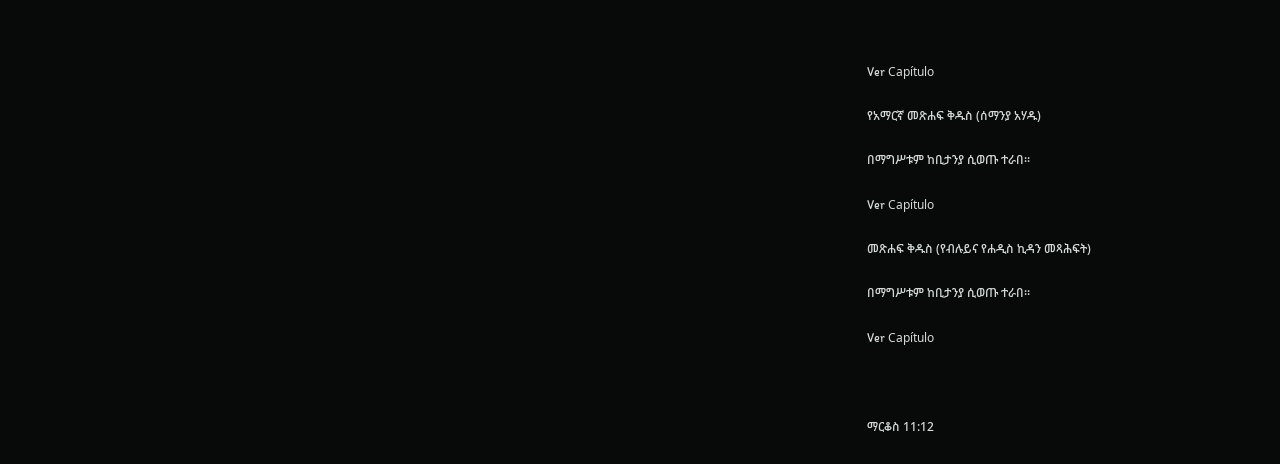Ver Capítulo

የአማርኛ መጽሐፍ ቅዱስ (ሰማንያ አሃዱ)

በማግሥቱም ከቢታንያ ሲወጡ ተራበ።

Ver Capítulo

መጽሐፍ ቅዱስ (የብሉይና የሐዲስ ኪዳን መጻሕፍት)

በማግሥቱም ከቢታንያ ሲወጡ ተራበ።

Ver Capítulo



ማርቆስ 11:12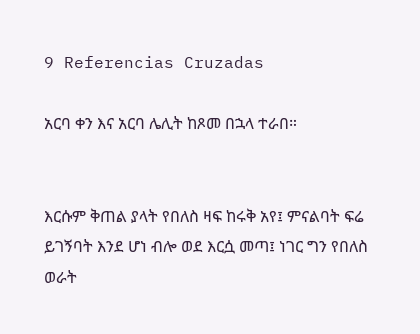9 Referencias Cruzadas

አርባ ቀን እና አርባ ሌሊት ከጾመ በኋላ ተራበ።


እርሱም ቅጠል ያላት የበለስ ዛፍ ከሩቅ አየ፤ ምናልባት ፍሬ ይገኝባት እንደ ሆነ ብሎ ወደ እርሷ መጣ፤ ነገር ግን የበለስ ወራት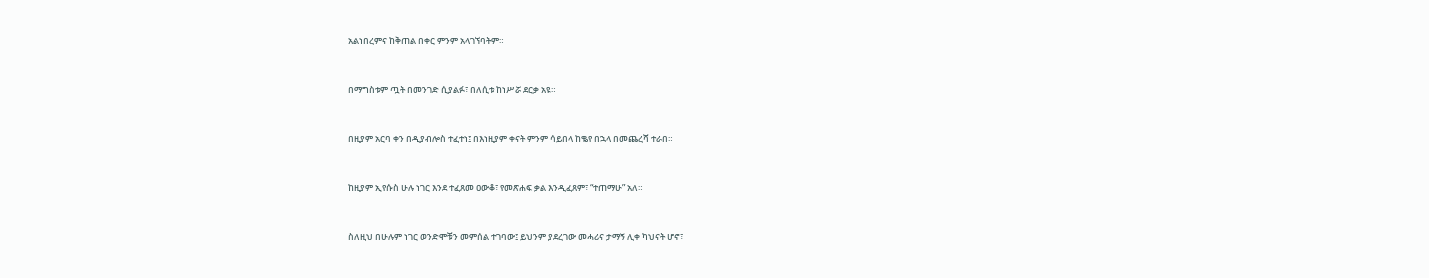አልነበረምና ከቅጠል በቀር ምንም አላገኘባትም።


በማግስቱም ጧት በመንገድ ሲያልፉ፣ በለሲቱ ከነሥሯ ደርቃ አዩ።


በዚያም አርባ ቀን በዲያብሎስ ተፈተነ፤ በእነዚያም ቀናት ምንም ሳይበላ ከቈየ በኋላ በመጨረሻ ተራበ።


ከዚያም ኢየሱስ ሁሉ ነገር እንደ ተፈጸመ ዐውቆ፣ የመጽሐፍ ቃል እንዲፈጸም፣ “ተጠማሁ” አለ።


ስለዚህ በሁሉም ነገር ወንድሞቹን መምሰል ተገባው፤ ይህንም ያደረገው መሓሪና ታማኝ ሊቀ ካህናት ሆኖ፣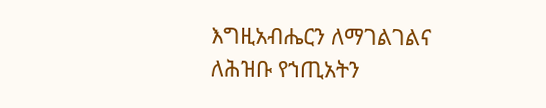እግዚአብሔርን ለማገልገልና ለሕዝቡ የኀጢአትን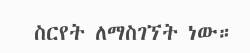ስርየት ለማስገኘት ነው።